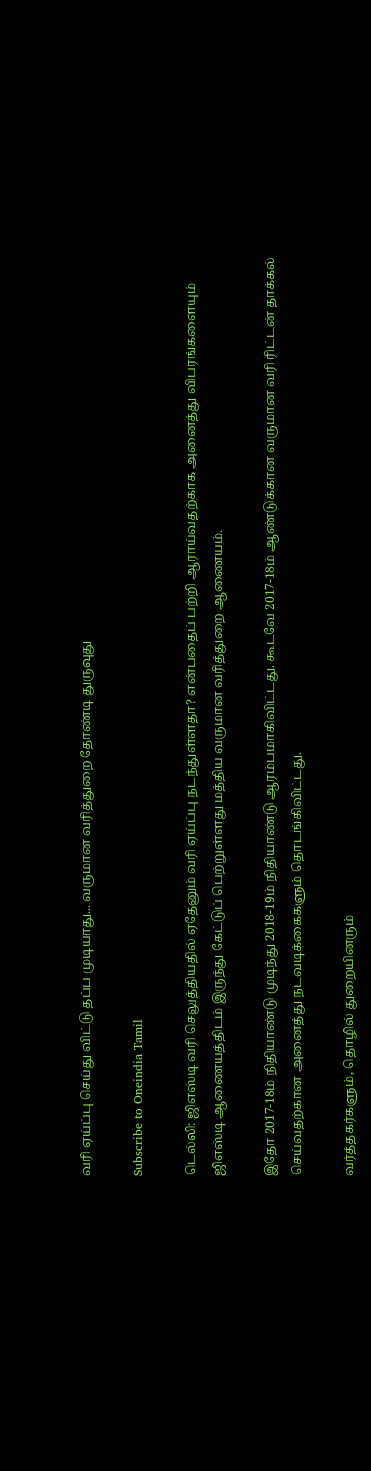வரி ஏய்ப்பு செய்து விட்டு தப்ப முடியாது... வருமான வரித்துறை தோண்டி துருவுது

Subscribe to Oneindia Tamil

டெல்லி: ஜிஎஸ்டி வரி செலுத்தியதில் ஏதேனும் வரி ஏய்ப்பு நடந்துள்ளதா? என்பதைப் பற்றி ஆராய்வதற்காக அனைத்து விபரங்களையும் ஜிஎஸ்டி ஆணையத்திடம் இருந்து கேட்டுப் பெற்றுள்ளது மத்திய வருமான வரித்துறை ஆணையம்.

இதோ 2017-18ம் நிதியாண்டு முடிந்து 2018-19ம் நிதியாண்டு ஆரம்பமாகிவிட்டது. கூடவே 2017-18ம் ஆண்டுக்கான வருமான வரி ரிட்டன் தாக்கல் செய்வதற்கான அனைத்து நடவடிக்கைகளும் தொடங்கிவிட்டது.

வர்த்தகர்களும், தொழில் துறையினரும்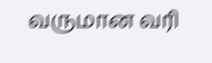வருமான வரி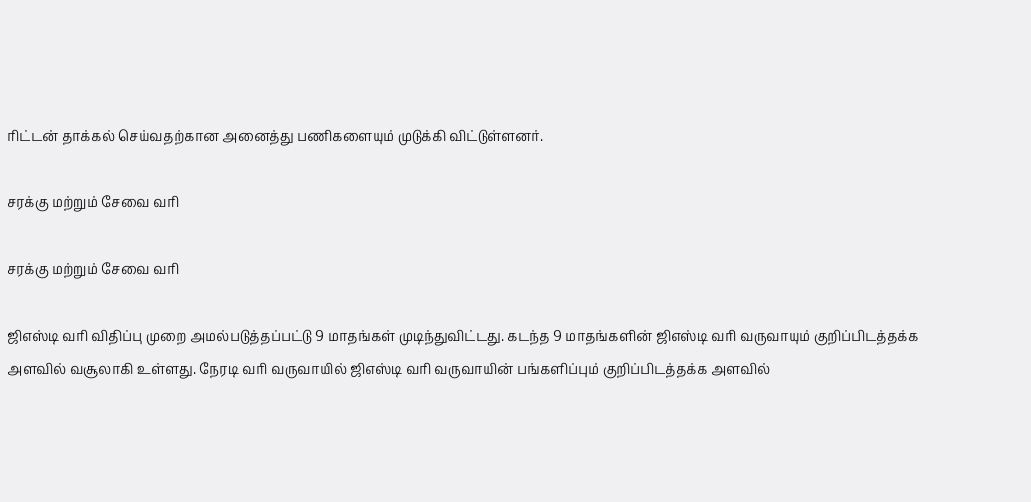ரிட்டன் தாக்கல் செய்வதற்கான அனைத்து பணிகளையும் முடுக்கி விட்டுள்ளனர்.

சரக்கு மற்றும் சேவை வரி

சரக்கு மற்றும் சேவை வரி

ஜிஎஸ்டி வரி விதிப்பு முறை அமல்படுத்தப்பட்டு 9 மாதங்கள் முடிந்துவிட்டது. கடந்த 9 மாதங்களின் ஜிஎஸ்டி வரி வருவாயும் குறிப்பிடத்தக்க அளவில் வசூலாகி உள்ளது. நேரடி வரி வருவாயில் ஜிஎஸ்டி வரி வருவாயின் பங்களிப்பும் குறிப்பிடத்தக்க அளவில்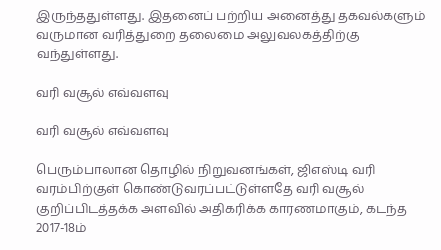இருந்ததுள்ளது. இதனைப் பற்றிய அனைத்து தகவல்களும் வருமான வரித்துறை தலைமை அலுவலகத்திற்கு வந்துள்ளது.

வரி வசூல் எவ்வளவு

வரி வசூல் எவ்வளவு

பெரும்பாலான தொழில் நிறுவனங்கள், ஜிஎஸ்டி வரி வரம்பிற்குள் கொண்டுவரப்பட்டுள்ளதே வரி வசூல் குறிப்பிடத்தக்க அளவில் அதிகரிக்க காரணமாகும், கடந்த 2017-18ம்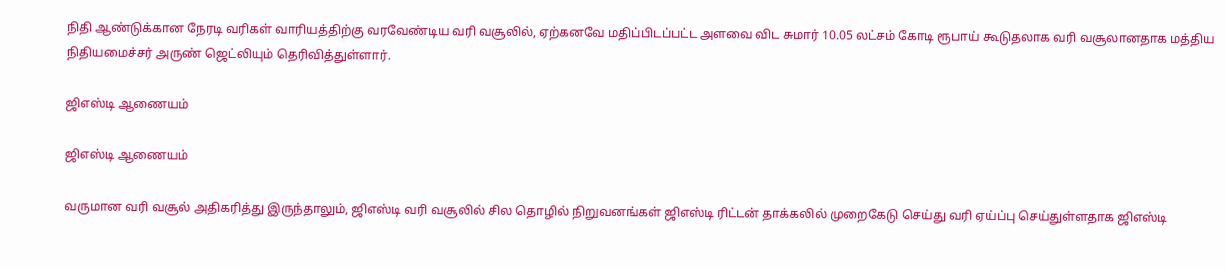நிதி ஆண்டுக்கான நேரடி வரிகள் வாரியத்திற்கு வரவேண்டிய வரி வசூலில், ஏற்கனவே மதிப்பிடப்பட்ட அளவை விட சுமார் 10.05 லட்சம் கோடி ரூபாய் கூடுதலாக வரி வசூலானதாக மத்திய நிதியமைச்சர் அருண் ஜெட்லியும் தெரிவித்துள்ளார்.

ஜிஎஸ்டி ஆணையம்

ஜிஎஸ்டி ஆணையம்

வருமான வரி வசூல் அதிகரித்து இருந்தாலும், ஜிஎஸ்டி வரி வசூலில் சில தொழில் நிறுவனங்கள் ஜிஎஸ்டி ரிட்டன் தாக்கலில் முறைகேடு செய்து வரி ஏய்ப்பு செய்துள்ளதாக ஜிஎஸ்டி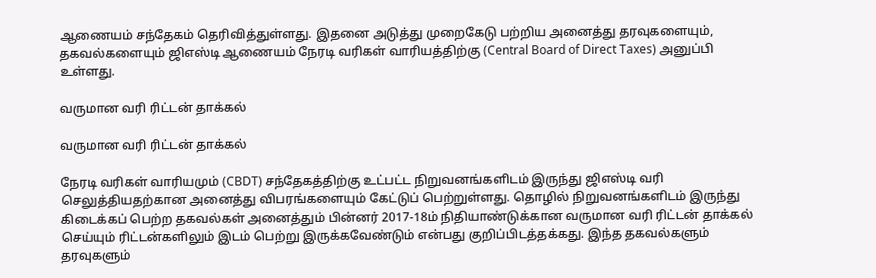ஆணையம் சந்தேகம் தெரிவித்துள்ளது. இதனை அடுத்து முறைகேடு பற்றிய அனைத்து தரவுகளையும், தகவல்களையும் ஜிஎஸ்டி ஆணையம் நேரடி வரிகள் வாரியத்திற்கு (Central Board of Direct Taxes) அனுப்பி உள்ளது.

வருமான வரி ரிட்டன் தாக்கல்

வருமான வரி ரிட்டன் தாக்கல்

நேரடி வரிகள் வாரியமும் (CBDT) சந்தேகத்திற்கு உட்பட்ட நிறுவனங்களிடம் இருந்து ஜிஎஸ்டி வரி செலுத்தியதற்கான அனைத்து விபரங்களையும் கேட்டுப் பெற்றுள்ளது. தொழில் நிறுவனங்களிடம் இருந்து கிடைக்கப் பெற்ற தகவல்கள் அனைத்தும் பின்னர் 2017-18ம் நிதியாண்டுக்கான வருமான வரி ரிட்டன் தாக்கல் செய்யும் ரிட்டன்களிலும் இடம் பெற்று இருக்கவேண்டும் என்பது குறிப்பிடத்தக்கது. இந்த தகவல்களும் தரவுகளும்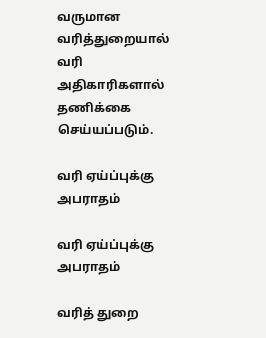வருமான வரித்துறையால் வரி அதிகாரிகளால் தணிக்கை செய்யப்படும்.

வரி ஏய்ப்புக்கு அபராதம்

வரி ஏய்ப்புக்கு அபராதம்

வரித் துறை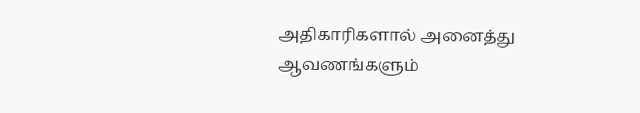அதிகாரிகளால் அனைத்து ஆவணங்களும்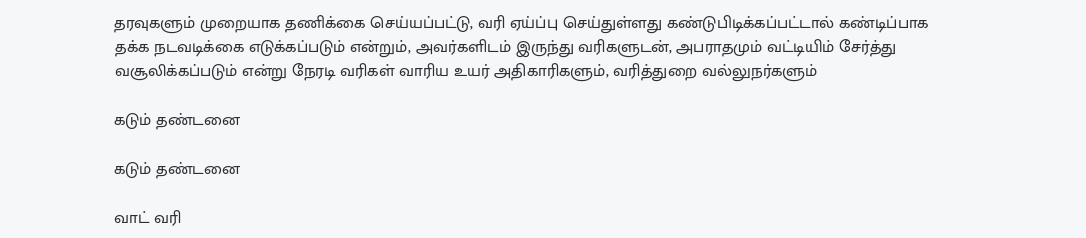தரவுகளும் முறையாக தணிக்கை செய்யப்பட்டு, வரி ஏய்ப்பு செய்துள்ளது கண்டுபிடிக்கப்பட்டால் கண்டிப்பாக தக்க நடவடிக்கை எடுக்கப்படும் என்றும், அவர்களிடம் இருந்து வரிகளுடன், அபராதமும் வட்டியிம் சேர்த்து வசூலிக்கப்படும் என்று நேரடி வரிகள் வாரிய உயர் அதிகாரிகளும், வரித்துறை வல்லுநர்களும்

கடும் தண்டனை

கடும் தண்டனை

வாட் வரி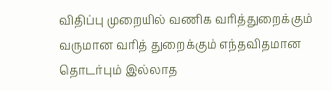விதிப்பு முறையில் வணிக வரித்துறைக்கும் வருமான வரித் துறைக்கும் எந்தவிதமான தொடர்பும் இல்லாத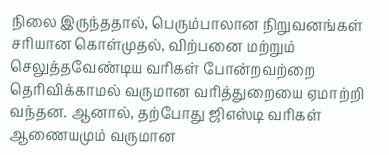நிலை இருந்ததால், பெரும்பாலான நிறுவனங்கள் சரியான கொள்முதல், விற்பனை மற்றும் செலுத்தவேண்டிய வரிகள் போன்றவற்றை தெரிவிக்காமல் வருமான வரித்துறையை ஏமாற்றி வந்தன. ஆனால், தற்போது ஜிஎஸ்டி வரிகள் ஆணையமும் வருமான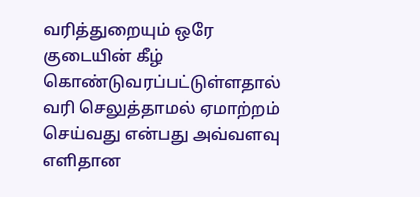வரித்துறையும் ஒரே குடையின் கீழ் கொண்டுவரப்பட்டுள்ளதால் வரி செலுத்தாமல் ஏமாற்றம் செய்வது என்பது அவ்வளவு எளிதான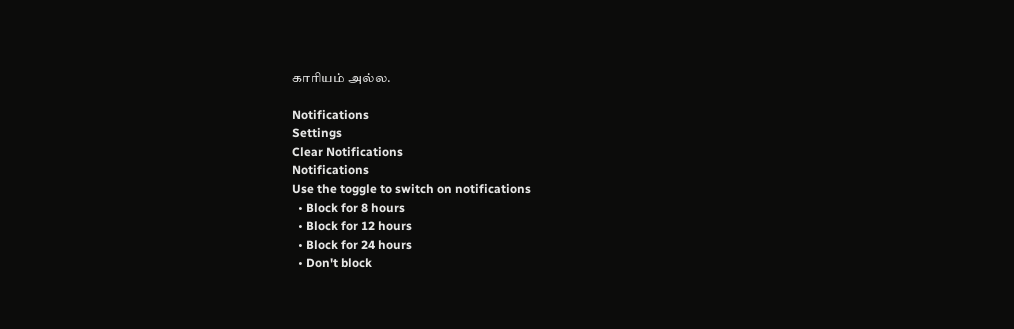காரியம் அல்ல.

Notifications
Settings
Clear Notifications
Notifications
Use the toggle to switch on notifications
  • Block for 8 hours
  • Block for 12 hours
  • Block for 24 hours
  • Don't block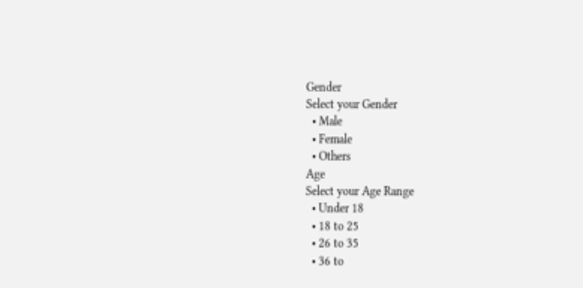Gender
Select your Gender
  • Male
  • Female
  • Others
Age
Select your Age Range
  • Under 18
  • 18 to 25
  • 26 to 35
  • 36 to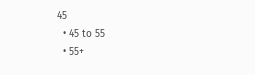45
  • 45 to 55
  • 55+